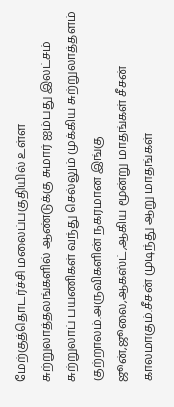மேற்குத்தொடர்ச்சி மலைப்பகுதியில் உள்ள சுற்றுலாத்தலங்களில் ஆண்டுக்கு சுமார் ஐம்பது இலட்சம் சுற்றுலாப் பயணிகள் வந்து செல்லும் முக்கிய சுற்றுலாத்தளம் குற்றாலம்.அருவிகளின் நகரமான இங்கு ஜூன்,ஜூலை,ஆகஸ்ட்,ஆகிய மூன்று மாதங்கள் சீசன் காலமாகும்.சீசன் முடிந்து ஆறு மாதங்கள்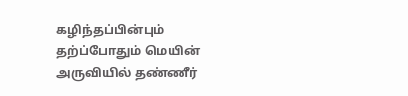கழிந்தப்பின்பும் தற்ப்போதும் மெயின் அருவியில் தண்ணீர்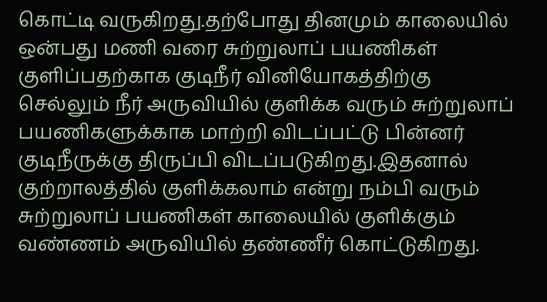கொட்டி வருகிறது.தற்போது தினமும் காலையில் ஒன்பது மணி வரை சுற்றுலாப் பயணிகள் குளிப்பதற்காக குடிநீர் வினியோகத்திற்கு செல்லும் நீர் அருவியில் குளிக்க வரும் சுற்றுலாப் பயணிகளுக்காக மாற்றி விடப்பட்டு பின்னர் குடிநீருக்கு திருப்பி விடப்படுகிறது.இதனால் குற்றாலத்தில் குளிக்கலாம் என்று நம்பி வரும் சுற்றுலாப் பயணிகள் காலையில் குளிக்கும் வண்ணம் அருவியில் தண்ணீர் கொட்டுகிறது.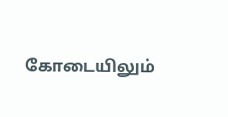கோடையிலும்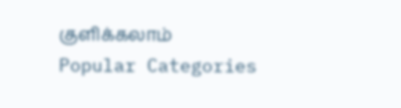குளிக்கலாம்
Popular Categories